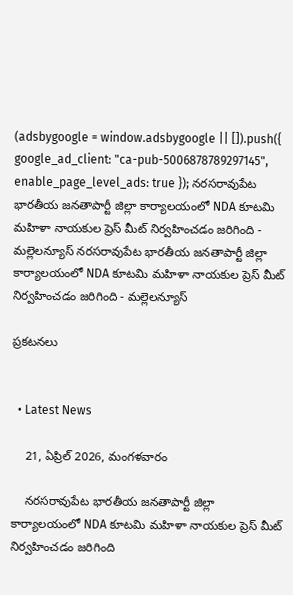(adsbygoogle = window.adsbygoogle || []).push({ google_ad_client: "ca-pub-5006878789297145", enable_page_level_ads: true }); నరసరావుపేట భారతీయ జనతాపార్టీ జిల్లా కార్యాలయంలో NDA కూటమి మహిళా నాయకుల ప్రెస్ మీట్ నిర్వహించడం జరిగింది - మల్లెలన్యూస్ నరసరావుపేట భారతీయ జనతాపార్టీ జిల్లా కార్యాలయంలో NDA కూటమి మహిళా నాయకుల ప్రెస్ మీట్ నిర్వహించడం జరిగింది - మల్లెలన్యూస్

ప్రకటనలు


  • Latest News

    21, ఏప్రిల్ 2026, మంగళవారం

    నరసరావుపేట భారతీయ జనతాపార్టీ జిల్లా కార్యాలయంలో NDA కూటమి మహిళా నాయకుల ప్రెస్ మీట్ నిర్వహించడం జరిగింది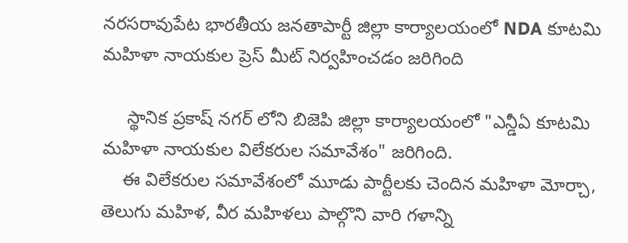నరసరావుపేట భారతీయ జనతాపార్టీ జిల్లా కార్యాలయంలో NDA కూటమి మహిళా నాయకుల ప్రెస్ మీట్ నిర్వహించడం జరిగింది

     స్థానిక ప్రకాష్ నగర్ లోని బిజెపి జిల్లా కార్యాలయంలో "ఎన్డీఏ కూటమి మహిళా నాయకుల విలేకరుల సమావేశం" జరిగింది.
    ఈ విలేకరుల సమావేశంలో మూడు పార్టీలకు చెందిన మహిళా మోర్చా, తెలుగు మహిళ, వీర మహిళలు పాల్గొని వారి గళాన్ని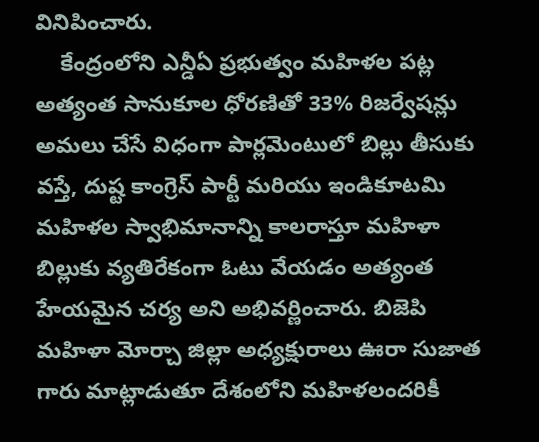వినిపించారు.
    కేంద్రంలోని ఎన్డీఏ ప్రభుత్వం మహిళల పట్ల అత్యంత సానుకూల ధోరణితో 33% రిజర్వేషన్లు అమలు చేసే విధంగా పార్లమెంటులో బిల్లు తీసుకు వస్తే, దుష్ట కాంగ్రెస్ పార్టీ మరియు ఇండికూటమి మహిళల స్వాభిమానాన్ని కాలరాస్తూ మహిళా బిల్లుకు వ్యతిరేకంగా ఓటు వేయడం అత్యంత హేయమైన చర్య అని అభివర్ణించారు. బిజెపి మహిళా మోర్చా జిల్లా అధ్యక్షురాలు ఊరా సుజాత గారు మాట్లాడుతూ దేశంలోని మహిళలందరికీ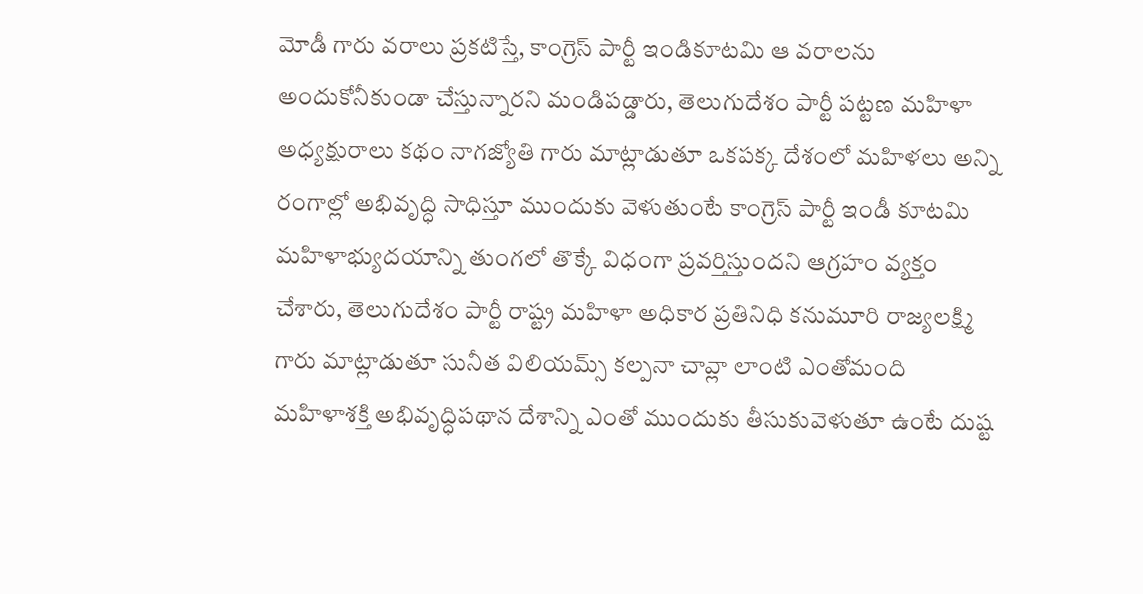మోడీ గారు వరాలు ప్రకటిస్తే, కాంగ్రెస్ పార్టీ ఇండికూటమి ఆ వరాలను అందుకోనీకుండా చేస్తున్నారని మండిపడ్డారు, తెలుగుదేశం పార్టీ పట్టణ మహిళా అధ్యక్షురాలు కథం నాగజ్యోతి గారు మాట్లాడుతూ ఒకపక్క దేశంలో మహిళలు అన్ని రంగాల్లో అభివృద్ధి సాధిస్తూ ముందుకు వెళుతుంటే కాంగ్రెస్ పార్టీ ఇండీ కూటమి మహిళాభ్యుదయాన్ని తుంగలో తొక్కే విధంగా ప్రవర్తిస్తుందని ఆగ్రహం వ్యక్తం చేశారు, తెలుగుదేశం పార్టీ రాష్ట్ర మహిళా అధికార ప్రతినిధి కనుమూరి రాజ్యలక్ష్మి గారు మాట్లాడుతూ సునీత విలియమ్స్ కల్పనా చావ్లా లాంటి ఎంతోమంది మహిళాశక్తి అభివృద్ధిపథాన దేశాన్ని ఎంతో ముందుకు తీసుకువెళుతూ ఉంటే దుష్ట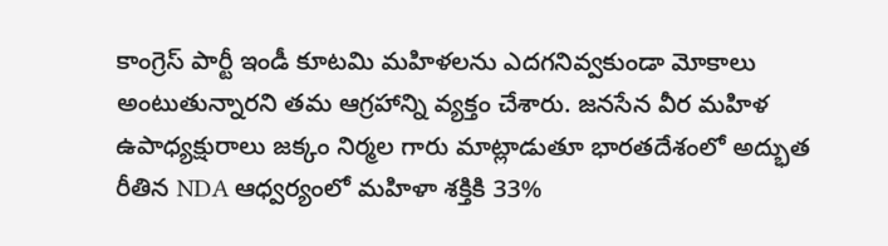కాంగ్రెస్ పార్టీ ఇండీ కూటమి మహిళలను ఎదగనివ్వకుండా మోకాలు అంటుతున్నారని తమ ఆగ్రహాన్ని వ్యక్తం చేశారు. జనసేన వీర మహిళ ఉపాధ్యక్షురాలు జక్కం నిర్మల గారు మాట్లాడుతూ భారతదేశంలో అద్భుత రీతిన NDA ఆధ్వర్యంలో మహిళా శక్తికి 33%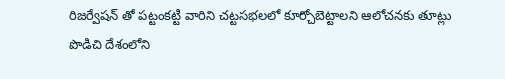రిజర్వేషన్ తో పట్టంకట్టి వారిని చట్టసభలలో కూర్చోబెట్టాలని ఆలోచనకు తూట్లు పొడిచి దేశంలోని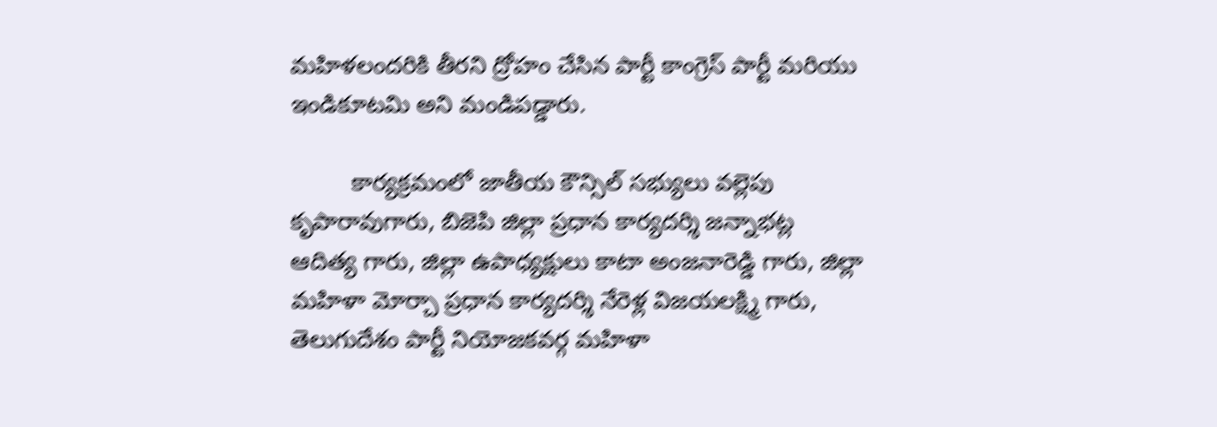మహిళలందరికి తీరని ద్రోహం చేసిన పార్టీ కాంగ్రెస్ పార్టీ మరియు ఇండికూటమి అని మండిపడ్డారు.

         కార్యక్రమంలో జాతీయ కౌన్సిల్ సభ్యులు వల్లెపు కృపారావుగారు, బిజెపి జిల్లా ప్రధాన కార్యదర్శి జన్నాభట్ల ఆదిత్య గారు, జిల్లా ఉపాధ్యక్షులు కాటా అంజనారెడ్డి గారు, జిల్లా మహిళా మోర్చా ప్రధాన కార్యదర్శి నేరెళ్ల విజయలక్ష్మి గారు, తెలుగుదేశం పార్టీ నియోజకవర్గ మహిళా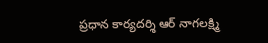ప్రధాన కార్యదర్శి ఆర్ నాగలక్ష్మి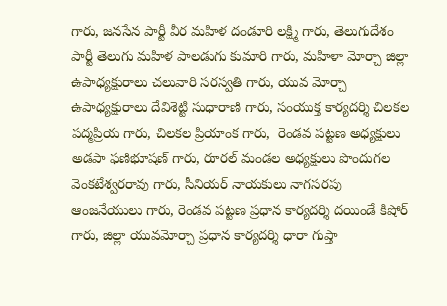గారు, జనసేన పార్టీ వీర మహిళ దండూరి లక్ష్మి గారు, తెలుగుదేశం పార్టీ తెలుగు మహిళ పాలడుగు కుమారి గారు, మహిళా మోర్చా జిల్లా ఉపాధ్యక్షురాలు చలువారి సరస్వతి గారు, యువ మోర్చా ఉపాధ్యక్షురాలు దేవిశెట్టి సుధారాణి గారు, సంయుక్త కార్యదర్శి చిలకల పద్మప్రియ గారు, చిలకల ప్రియాంక గారు,  రెండవ పట్టణ అధ్యక్షులు అడపా ఫణిభూషణ్ గారు, రూరల్ మండల అధ్యక్షులు పొందుగల వెంకటేశ్వరరావు గారు, సీనియర్ నాయకులు నాగసరపు ఆంజనేయులు గారు, రెండవ పట్టణ ప్రధాన కార్యదర్శి దయిండే కిషోర్ గారు, జిల్లా యువమోర్చా ప్రధాన కార్యదర్శి ధారా గుప్తా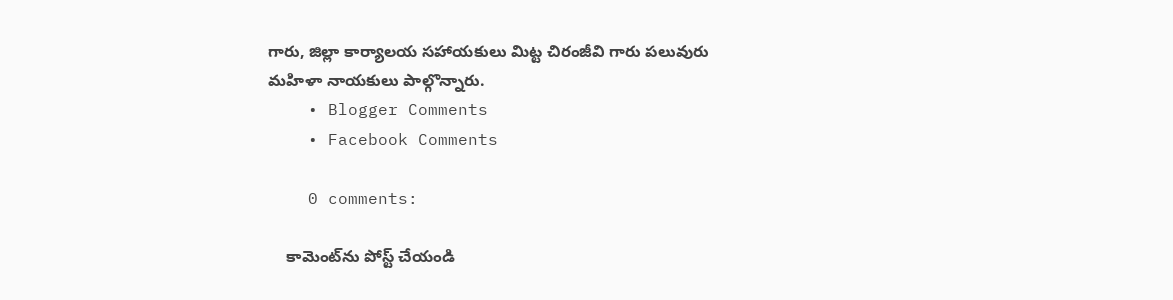గారు, జిల్లా కార్యాలయ సహాయకులు మిట్ట చిరంజీవి గారు పలువురు మహిళా నాయకులు పాల్గొన్నారు.
    • Blogger Comments
    • Facebook Comments

    0 comments:

    కామెంట్‌ను పోస్ట్ చేయండి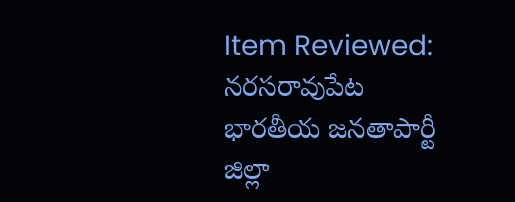Item Reviewed: నరసరావుపేట భారతీయ జనతాపార్టీ జిల్లా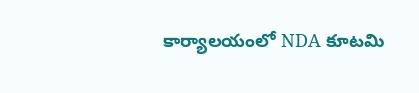కార్యాలయంలో NDA కూటమి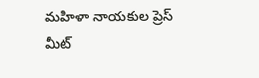మహిళా నాయకుల ప్రెస్ మీట్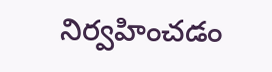నిర్వహించడం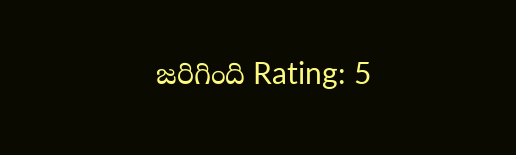జరిగింది Rating: 5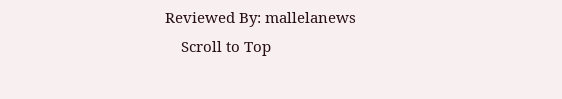Reviewed By: mallelanews
    Scroll to Top